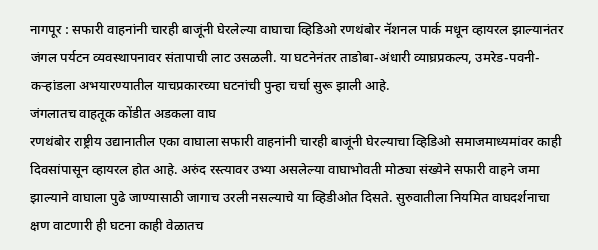नागपूर : सफारी वाहनांनी चारही बाजूंनी घेरलेल्या वाघाचा व्हिडिओ रणथंबोर नॅशनल पार्क मधून व्हायरल झाल्यानंतर जंगल पर्यटन व्यवस्थापनावर संतापाची लाट उसळली. या घटनेनंतर ताडोबा-अंधारी व्याघ्रप्रकल्प, उमरेड-पवनी-कऱ्हांडला अभयारण्यातील याचप्रकारच्या घटनांची पुन्हा चर्चा सुरू झाली आहे.
जंगलातच वाहतूक कोंडीत अडकला वाघ
रणथंबोर राष्ट्रीय उद्यानातील एका वाघाला सफारी वाहनांनी चारही बाजूंनी घेरल्याचा व्हिडिओ समाजमाध्यमांवर काही दिवसांपासून व्हायरल होत आहे. अरुंद रस्त्यावर उभ्या असलेल्या वाघाभोवती मोठ्या संख्येने सफारी वाहने जमा झाल्याने वाघाला पुढे जाण्यासाठी जागाच उरली नसल्याचे या व्हिडीओत दिसते. सुरुवातीला नियमित वाघदर्शनाचा क्षण वाटणारी ही घटना काही वेळातच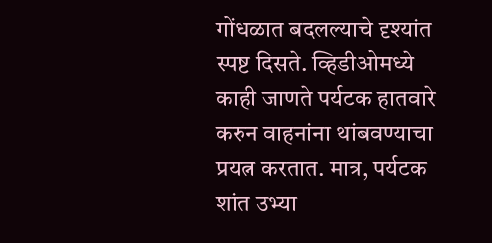गोंधळात बदलल्याचे दृश्यांत स्पष्ट दिसते. व्हिडीओमध्ये काही जाणते पर्यटक हातवारे करुन वाहनांना थांबवण्याचा प्रयत्न करतात. मात्र, पर्यटक शांत उभ्या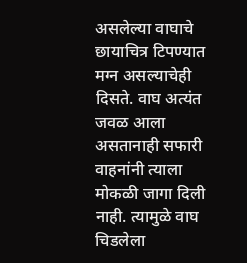असलेल्या वाघाचे छायाचित्र टिपण्यात मग्न असल्याचेही दिसते. वाघ अत्यंत जवळ आला असतानाही सफारी वाहनांनी त्याला मोकळी जागा दिली नाही. त्यामुळे वाघ चिडलेला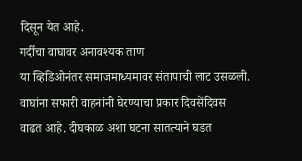दिसून येत आहे.
गर्दीचा वाघावर अनावश्यक ताण
या व्हिडिओनंतर समाजमाध्यमावर संतापाची लाट उसळली. वाघांना सफारी वाहनांनी घेरण्याचा प्रकार दिवसेंदिवस वाढत आहे. दीघकाळ अशा घटना सातत्याने घडत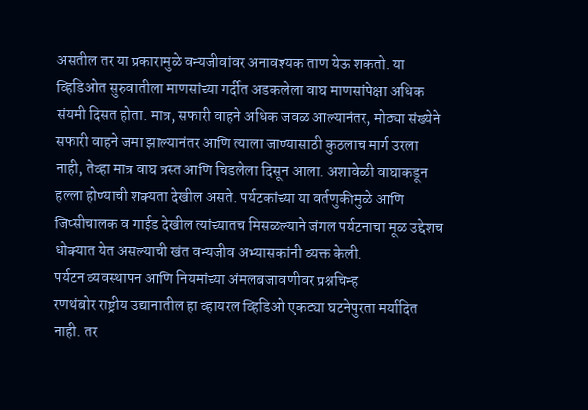असतील तर या प्रकारामुळे वन्यजीवांवर अनावश्यक ताण येऊ शकतो. या व्हिडिओत सुरुवातीला माणसांच्या गर्दीत अडकलेला वाघ माणसांपेक्षा अधिक संयमी दिसत होता. मात्र, सफारी वाहने अधिक जवळ आल्यानंतर, मोठ्या संख्येने सफारी वाहने जमा झाल्यानंतर आणि त्याला जाण्यासाठी कुठलाच मार्ग उरला नाही, तेव्हा मात्र वाघ त्रस्त आणि चिडलेला दिसून आला. अशावेळी वाघाकडून हल्ला होण्याची शक्यता देखील असते. पर्यटकांच्या या वर्तणुकीमुळे आणि जिप्सीचालक व गाईड देखील त्यांच्यातच मिसळल्याने जंगल पर्यटनाचा मूळ उद्देशच धोक्यात येत असल्याची खंत वन्यजीव अभ्यासकांनी व्यक्त केली.
पर्यटन व्यवस्थापन आणि नियमांच्या अंमलबजावणीवर प्रश्नचिन्ह
रणथंबोर राष्ट्रीय उद्यानातील हा व्हायरल व्हिडिओ एकट्या घटनेपुरता मर्यादित नाही. तर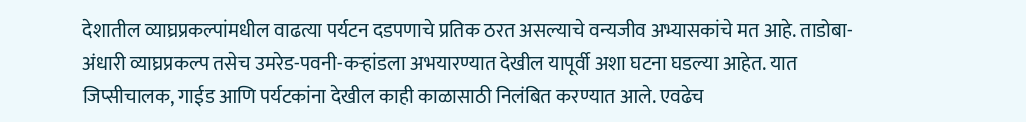देशातील व्याघ्रप्रकल्पांमधील वाढत्या पर्यटन दडपणाचे प्रतिक ठरत असल्याचे वन्यजीव अभ्यासकांचे मत आहे. ताडोबा-अंधारी व्याघ्रप्रकल्प तसेच उमरेड-पवनी-कऱ्हांडला अभयारण्यात देखील यापूर्वी अशा घटना घडल्या आहेत. यात जिप्सीचालक, गाईड आणि पर्यटकांना देखील काही काळासाठी निलंबित करण्यात आले. एवढेच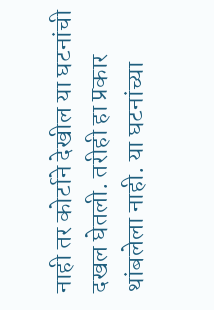नाही तर कोर्टाने देखील या घटनांची दखल घेतली. तरीही हा प्रकार थांबलेला नाही. या घटनांच्या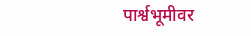पार्श्वभूमीवर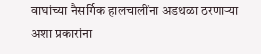वाघांच्या नैसर्गिक हालचालींना अडथळा ठरणाऱ्या अशा प्रकारांना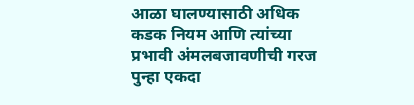आळा घालण्यासाठी अधिक कडक नियम आणि त्यांच्या प्रभावी अंमलबजावणीची गरज पुन्हा एकदा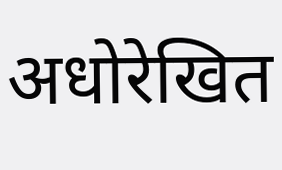अधोरेखित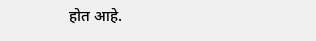होत आहे.